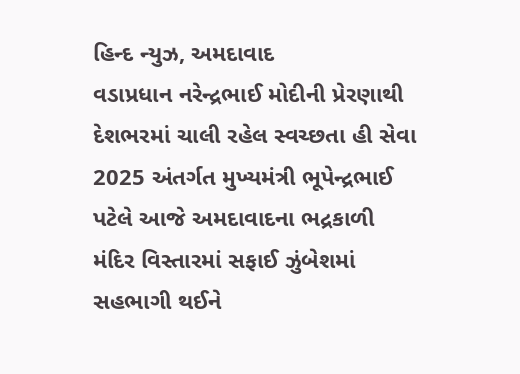હિન્દ ન્યુઝ, અમદાવાદ
વડાપ્રધાન નરેન્દ્રભાઈ મોદીની પ્રેરણાથી દેશભરમાં ચાલી રહેલ સ્વચ્છતા હી સેવા 2025 અંતર્ગત મુખ્યમંત્રી ભૂપેન્દ્રભાઈ પટેલે આજે અમદાવાદના ભદ્રકાળી મંદિર વિસ્તારમાં સફાઈ ઝુંબેશમાં સહભાગી થઈને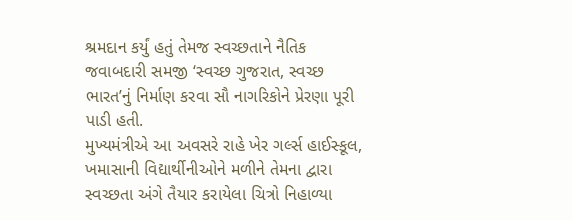શ્રમદાન કર્યું હતું તેમજ સ્વચ્છતાને નૈતિક જવાબદારી સમજી ‘સ્વચ્છ ગુજરાત, સ્વચ્છ ભારત’નું નિર્માણ કરવા સૌ નાગરિકોને પ્રેરણા પૂરી પાડી હતી.
મુખ્યમંત્રીએ આ અવસરે રાહે ખેર ગર્લ્સ હાઈસ્કૂલ, ખમાસાની વિદ્યાર્થીનીઓને મળીને તેમના દ્વારા સ્વચ્છતા અંગે તૈયાર કરાયેલા ચિત્રો નિહાળ્યા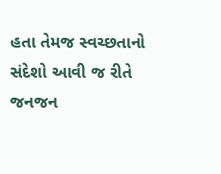હતા તેમજ સ્વચ્છતાનો સંદેશો આવી જ રીતે જનજન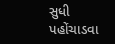સુધી પહોંચાડવા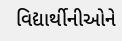વિદ્યાર્થીનીઓને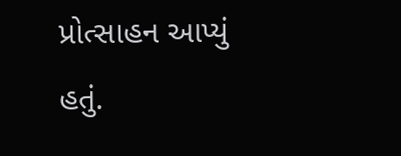પ્રોત્સાહન આપ્યું હતું.